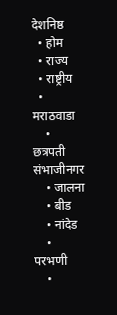देशनिष्ठ
  • होम
  • राज्य
  • राष्ट्रीय
  • मराठवाडा
    • छत्रपती संभाजीनगर
    • जालना
    • बीड
    • नांदेड
    • परभणी
    •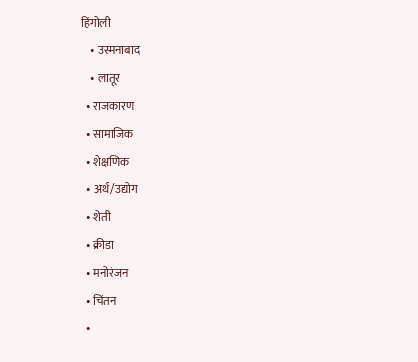हिंगोली
    • उस्मनाबाद
    • लातूर
  • राजकारण
  • सामाजिक
  • शेक्षणिक
  • अर्थ/उद्योग
  • शेती
  • क्रीडा
  • मनोरंजन
  • चिंतन
  •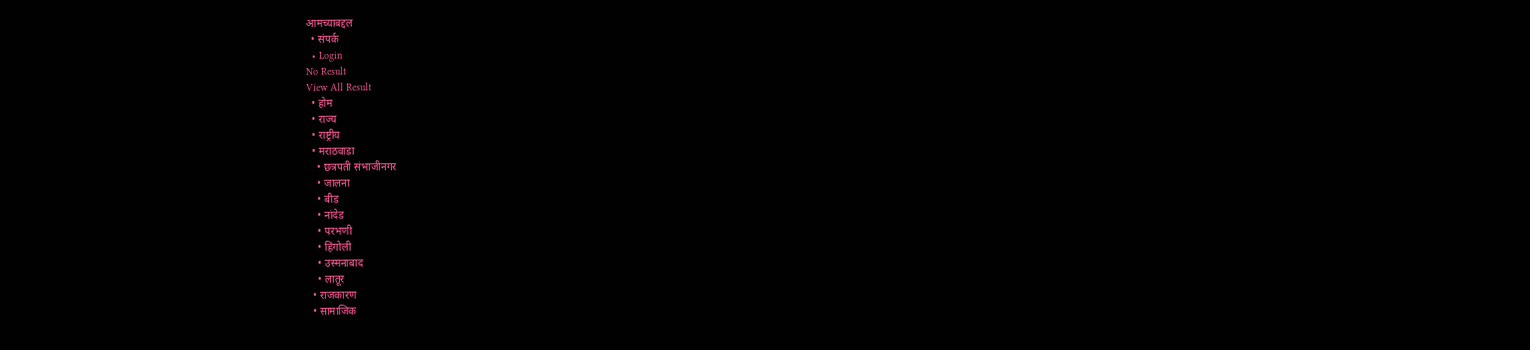आमच्याबद्दल
  • संपर्क
  • Login
No Result
View All Result
  • होम
  • राज्य
  • राष्ट्रीय
  • मराठवाडा
    • छत्रपती संभाजीनगर
    • जालना
    • बीड
    • नांदेड
    • परभणी
    • हिंगोली
    • उस्मनाबाद
    • लातूर
  • राजकारण
  • सामाजिक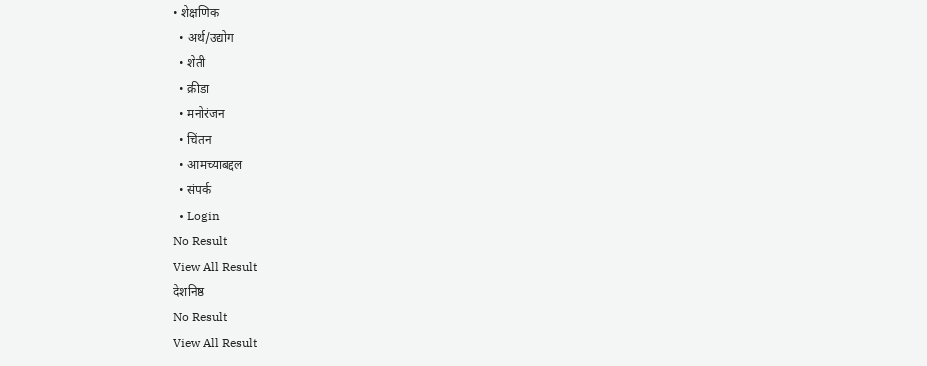• शेक्षणिक
  • अर्थ/उद्योग
  • शेती
  • क्रीडा
  • मनोरंजन
  • चिंतन
  • आमच्याबद्दल
  • संपर्क
  • Login
No Result
View All Result
देशनिष्ठ
No Result
View All Result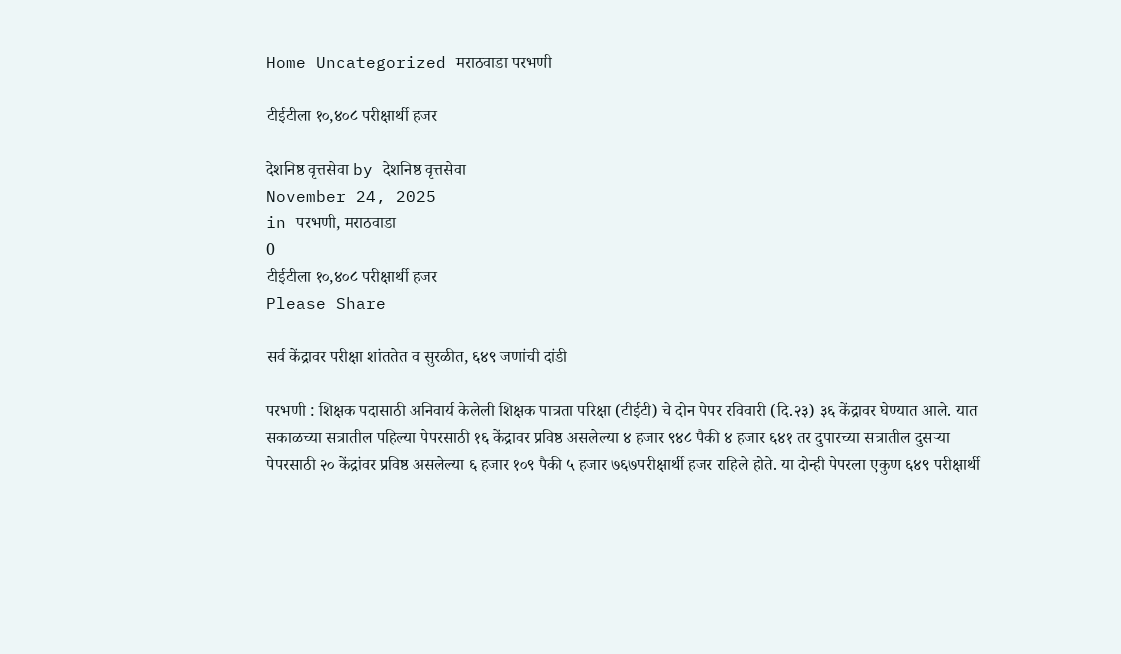Home Uncategorized मराठवाडा परभणी

टीईटीला १०,४०८ परीक्षार्थी हजर

देशनिष्ठ वृत्तसेवा by देशनिष्ठ वृत्तसेवा
November 24, 2025
in परभणी, मराठवाडा
0
टीईटीला १०,४०८ परीक्षार्थी हजर
Please Share

सर्व केंद्रावर परीक्षा शांततेत व सुरळीत, ६४९ जणांची दांडी

परभणी : शिक्षक पदासाठी अनिवार्य केलेली शिक्षक पात्रता परिक्षा (टीईटी) चे दोन पेपर रविवारी (दि.२३) ३६ केंद्रावर घेण्यात आले. यात सकाळच्या सत्रातील पहिल्या पेपरसाठी १६ केंद्रावर प्रविष्ठ असलेल्या ४ हजार ९४८ पैकी ४ हजार ६४१ तर दुपारच्या सत्रातील दुसऱ्या पेपरसाठी २० केंद्रांवर प्रविष्ठ असलेल्या ६ हजार १०९ पैकी ५ हजार ७६७परीक्षार्थी हजर राहिले होते. या दोन्ही पेपरला एकुण ६४९ परीक्षार्थी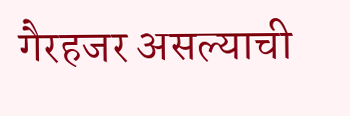गैरहजर असल्याची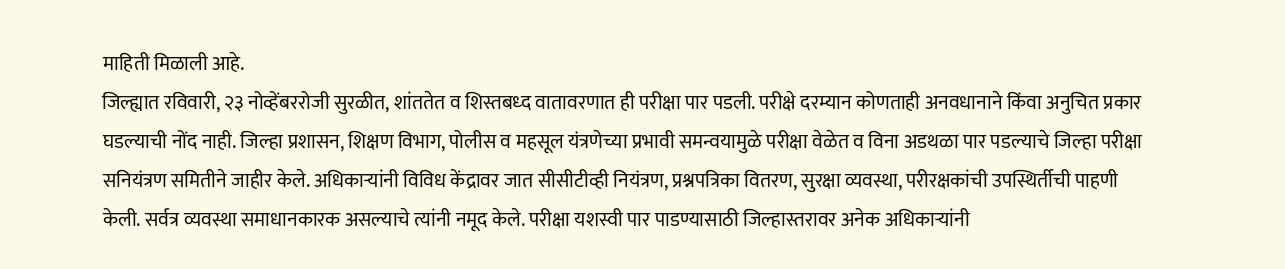माहिती मिळाली आहे.
जिल्ह्यात रविवारी, २३ नोव्हेंबररोजी सुरळीत, शांततेत व शिस्तबध्द वातावरणात ही परीक्षा पार पडली. परीक्षे दरम्यान कोणताही अनवधानाने किंवा अनुचित प्रकार घडल्याची नोंद नाही. जिल्हा प्रशासन, शिक्षण विभाग, पोलीस व महसूल यंत्रणेच्या प्रभावी समन्वयामुळे परीक्षा वेळेत व विना अडथळा पार पडल्याचे जिल्हा परीक्षा सनियंत्रण समितीने जाहीर केले. अधिकाऱ्यांनी विविध केंद्रावर जात सीसीटीव्ही नियंत्रण, प्रश्नपत्रिका वितरण, सुरक्षा व्यवस्था, परीरक्षकांची उपस्थिर्तीची पाहणी केली. सर्वत्र व्यवस्था समाधानकारक असल्याचे त्यांनी नमूद केले. परीक्षा यशस्वी पार पाडण्यासाठी जिल्हास्तरावर अनेक अधिकाऱ्यांनी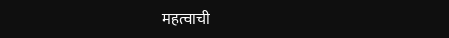महत्वाची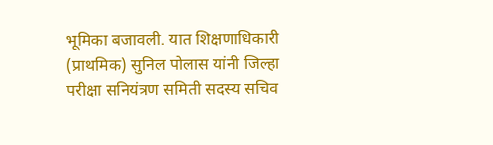भूमिका बजावली. यात शिक्षणाधिकारी (प्राथमिक) सुनिल पोलास यांनी जिल्हा परीक्षा सनियंत्रण समिती सदस्य सचिव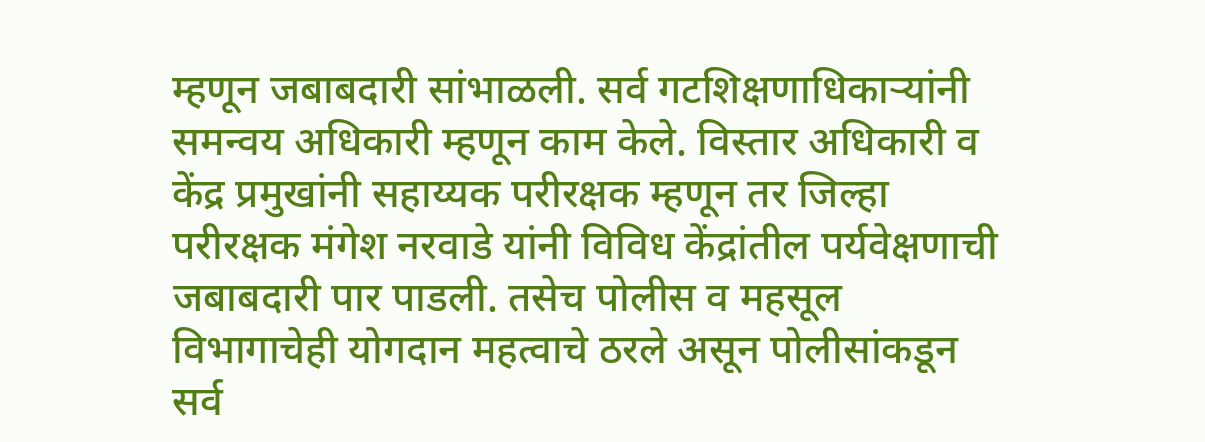म्हणून जबाबदारी सांभाळली. सर्व गटशिक्षणाधिकाऱ्यांनी समन्वय अधिकारी म्हणून काम केले. विस्तार अधिकारी व केंद्र प्रमुखांनी सहाय्यक परीरक्षक म्हणून तर जिल्हा परीरक्षक मंगेश नरवाडे यांनी विविध केंद्रांतील पर्यवेक्षणाची जबाबदारी पार पाडली. तसेच पोलीस व महसूल विभागाचेही योगदान महत्वाचे ठरले असून पोलीसांकडून सर्व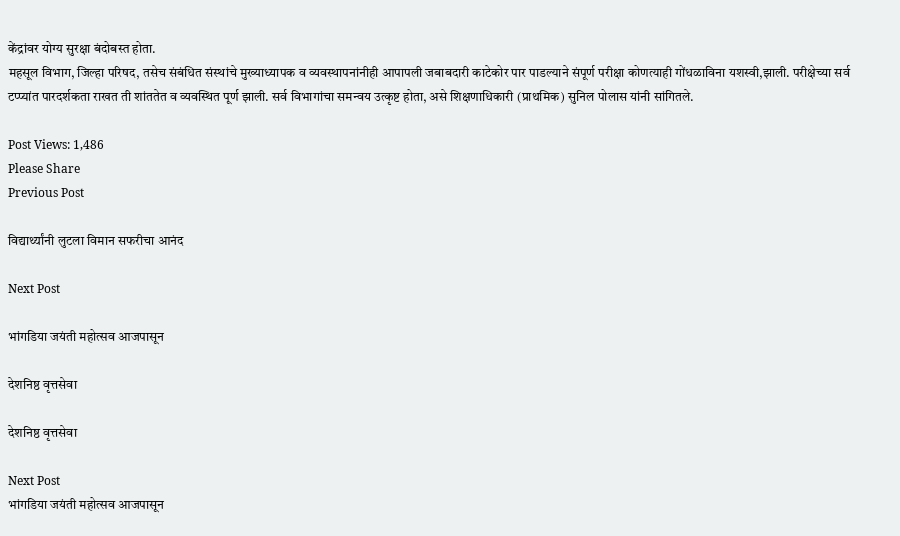केंद्रांवर योग्य सुरक्षा बंदोबस्त होता.
महसूल विभाग, जिल्हा परिषद, तसेच संबंधित संस्थांचे मुख्याध्यापक व व्यवस्थापनांनीही आपापली जबाबदारी काटेकोर पार पाडल्याने संपूर्ण परीक्षा कोणत्याही गोंधळाविना यशस्वी,झाली. परीक्षेच्या सर्व टप्प्यांत पारदर्शकता राखत ती शांततेत व व्यवस्थित पूर्ण झाली. सर्व विभागांचा समन्वय उत्कृष्ट होता, असे शिक्षणाधिकारी (प्राथमिक) सुनिल पोलास यांनी सांगितले.

Post Views: 1,486
Please Share
Previous Post

विद्यार्थ्यांनी लुटला विमान सफरीचा आनंद

Next Post

भांगडिया जयंती महोत्सव आजपासून

देशनिष्ठ वृत्तसेवा

देशनिष्ठ वृत्तसेवा

Next Post
भांगडिया जयंती महोत्सव आजपासून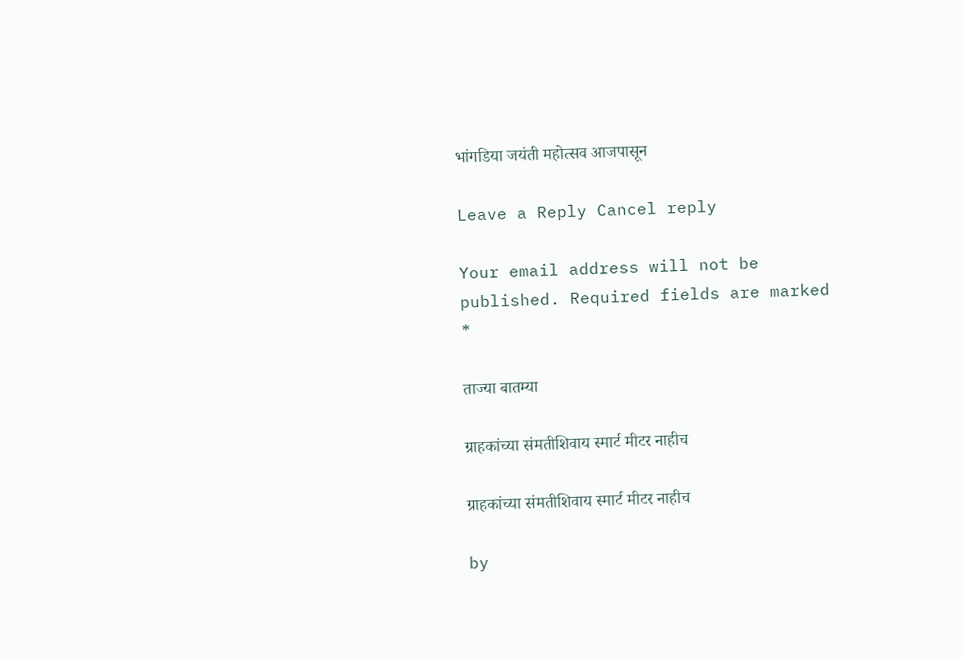भांगडिया जयंती महोत्सव आजपासून

Leave a Reply Cancel reply

Your email address will not be published. Required fields are marked *

ताज्या बातम्या

ग्राहकांच्या संमतीशिवाय स्मार्ट मीटर नाहीच

ग्राहकांच्या संमतीशिवाय स्मार्ट मीटर नाहीच

by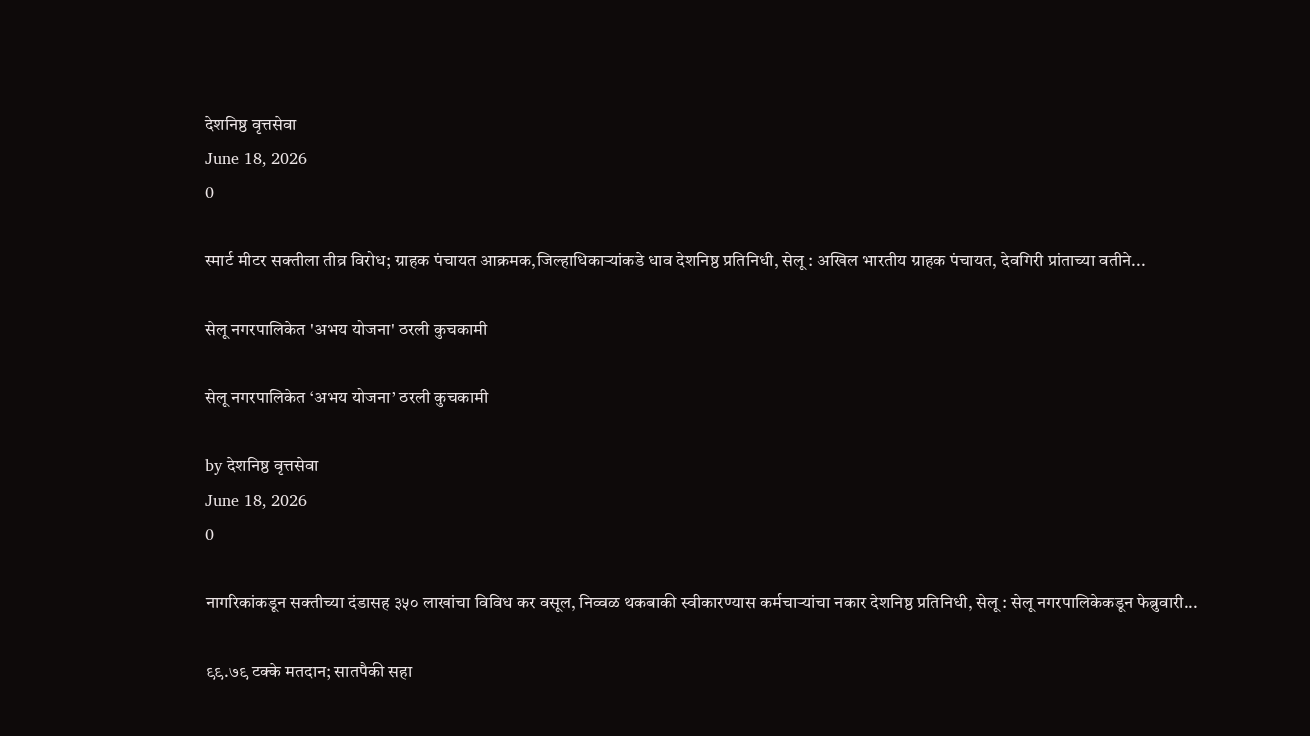देशनिष्ठ वृत्तसेवा
June 18, 2026
0

स्मार्ट मीटर सक्तीला तीव्र विरोध; ग्राहक पंचायत आक्रमक,जिल्हाधिकाऱ्यांकडे धाव देशनिष्ठ प्रतिनिधी, सेलू : अखिल भारतीय ग्राहक पंचायत, देवगिरी प्रांताच्या वतीने...

सेलू नगरपालिकेत 'अभय योजना' ठरली कुचकामी

सेलू नगरपालिकेत ‘अभय योजना’ ठरली कुचकामी

by देशनिष्ठ वृत्तसेवा
June 18, 2026
0

नागरिकांकडून सक्तीच्या दंडासह ३५० लाखांचा विविध कर वसूल, निव्वळ थकबाकी स्वीकारण्यास कर्मचाऱ्यांचा नकार देशनिष्ठ प्रतिनिधी, सेलू : सेलू नगरपालिकेकडून फेब्रुवारी...

९९.७९ टक्के मतदान; सातपैकी सहा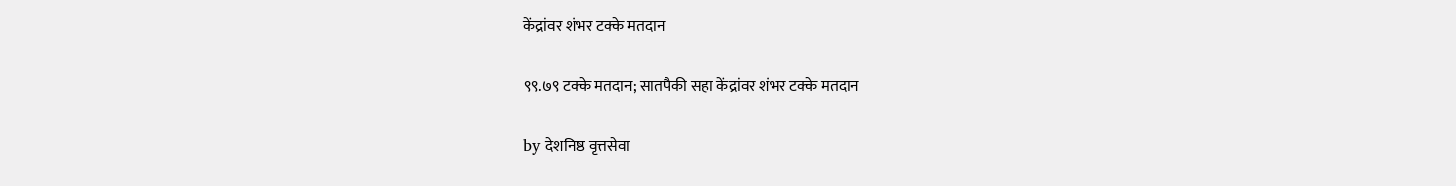केंद्रांवर शंभर टक्के मतदान

९९.७९ टक्के मतदान; सातपैकी सहा केंद्रांवर शंभर टक्के मतदान

by देशनिष्ठ वृत्तसेवा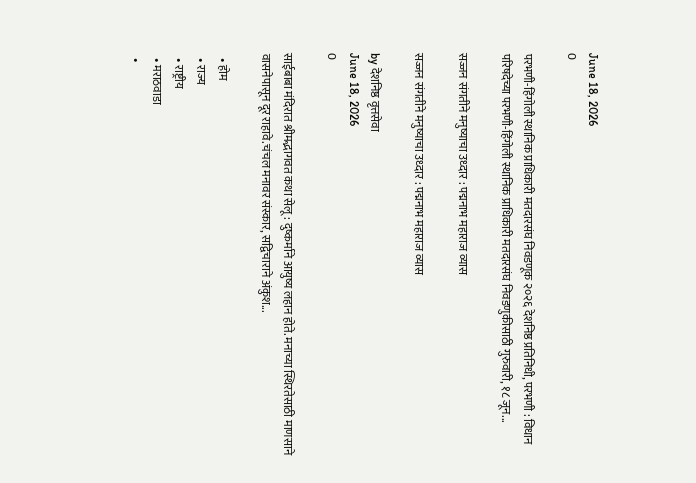June 18, 2026
0

परभणी-हिंगोली स्थानिक प्राधिकारी मतदारसंघ निवडणूक २०२६ देशनिष्ठ प्रतिनिधी, परभणी : विधान परिषदेच्या परभणी-हिंगोली स्थानिक प्राधिकारी मतदारसंघ निवडणुकीसाठी गुरुवारी, १८ जून...

सज्जन संगतीने मनुष्याचा उध्दार : पद्मनाभ महाराज व्यास

सज्जन संगतीने मनुष्याचा उध्दार : पद्मनाभ महाराज व्यास

by देशनिष्ठ वृत्तसेवा
June 18, 2026
0

साईबाबा मंदिरात श्रीमद्भागवत कथा सेलू : दुष्कर्माने आयुष्य लहान होते. मनाच्या स्थिरतेसाठी माणसाने वासनेपासून दूर राहावे.चंचल मनावर संस्कार, सद्विचाराने अंकुश...

  • होम
  • राज्य
  • राष्ट्रीय
  • मराठवाडा
  •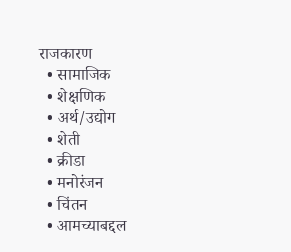राजकारण
  • सामाजिक
  • शेक्षणिक
  • अर्थ/उद्योग
  • शेती
  • क्रीडा
  • मनोरंजन
  • चिंतन
  • आमच्याबद्दल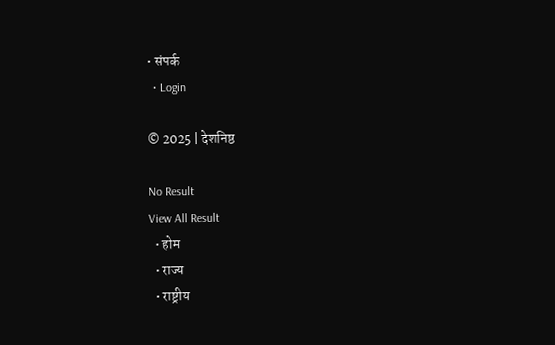• संपर्क
  • Login

© 2025 | देशनिष्ठ

No Result
View All Result
  • होम
  • राज्य
  • राष्ट्रीय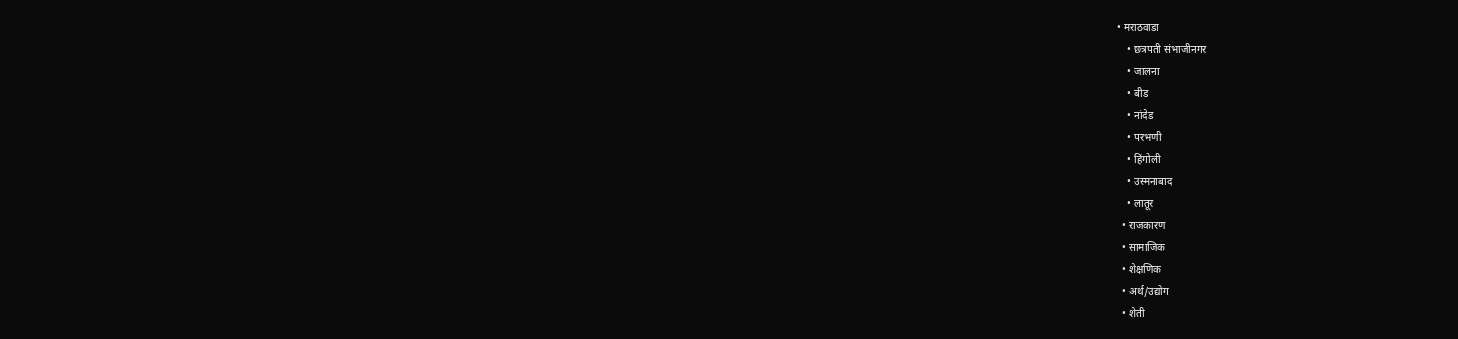• मराठवाडा
    • छत्रपती संभाजीनगर
    • जालना
    • बीड
    • नांदेड
    • परभणी
    • हिंगोली
    • उस्मनाबाद
    • लातूर
  • राजकारण
  • सामाजिक
  • शेक्षणिक
  • अर्थ/उद्योग
  • शेती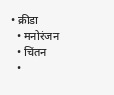• क्रीडा
  • मनोरंजन
  • चिंतन
  •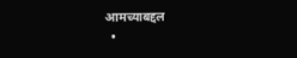आमच्याबद्दल
  •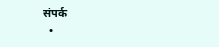संपर्क
  •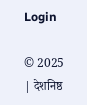Login

© 2025 | देशनिष्ठ